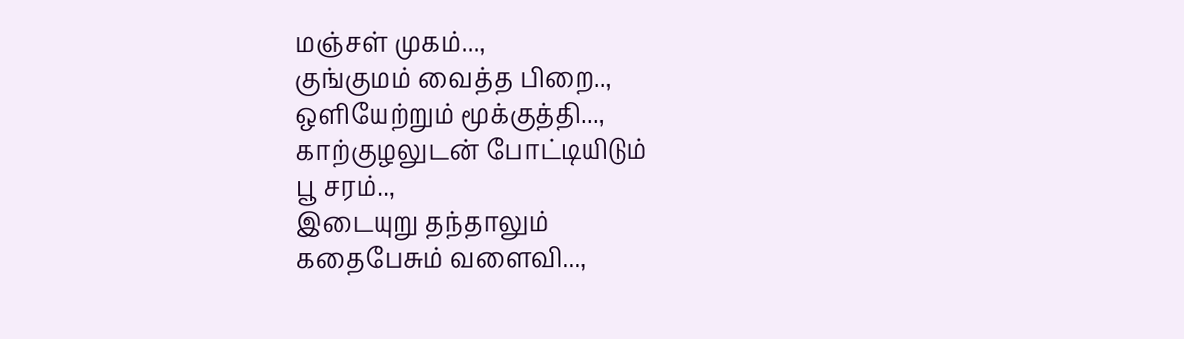மஞ்சள் முகம்...,
குங்குமம் வைத்த பிறை..,
ஒளியேற்றும் மூக்குத்தி...,
காற்குழலுடன் போட்டியிடும்
பூ சரம்..,
இடையுறு தந்தாலும்
கதைபேசும் வளைவி...,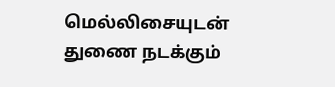மெல்லிசையுடன்
துணை நடக்கும்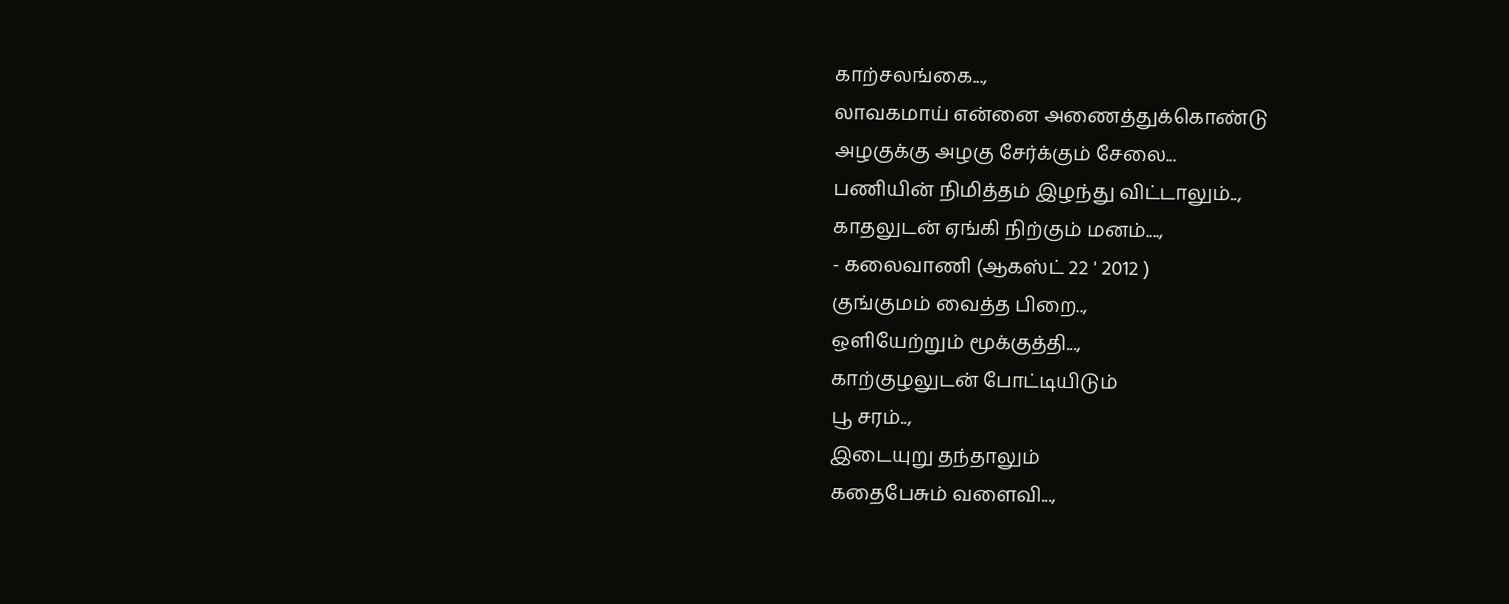காற்சலங்கை...,
லாவகமாய் என்னை அணைத்துக்கொண்டு
அழகுக்கு அழகு சேர்க்கும் சேலை...
பணியின் நிமித்தம் இழந்து விட்டாலும்..,
காதலுடன் ஏங்கி நிற்கும் மனம்....,
- கலைவாணி (ஆகஸ்ட் 22 ' 2012 )
குங்குமம் வைத்த பிறை..,
ஒளியேற்றும் மூக்குத்தி...,
காற்குழலுடன் போட்டியிடும்
பூ சரம்..,
இடையுறு தந்தாலும்
கதைபேசும் வளைவி...,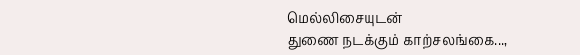மெல்லிசையுடன்
துணை நடக்கும் காற்சலங்கை...,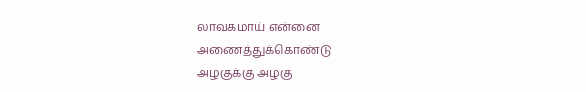லாவகமாய் என்னை அணைத்துக்கொண்டு
அழகுக்கு அழகு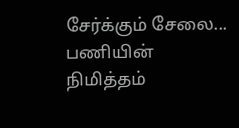சேர்க்கும் சேலை...
பணியின் நிமித்தம்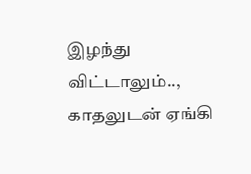இழந்து விட்டாலும்..,
காதலுடன் ஏங்கி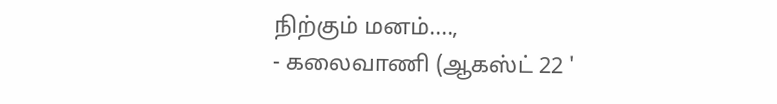நிற்கும் மனம்....,
- கலைவாணி (ஆகஸ்ட் 22 '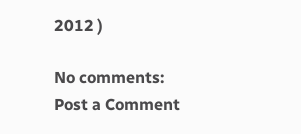2012 )

No comments:
Post a Comment